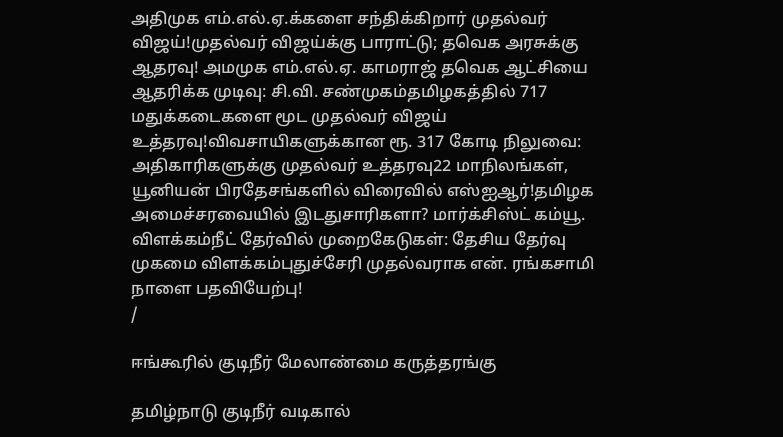அதிமுக எம்.எல்.ஏ.க்களை சந்திக்கிறார் முதல்வர் விஜய்!முதல்வர் விஜய்க்கு பாராட்டு; தவெக அரசுக்கு ஆதரவு! அமமுக எம்.எல்.ஏ. காமராஜ் தவெக ஆட்சியை ஆதரிக்க முடிவு: சி.வி. சண்முகம்தமிழகத்தில் 717 மதுக்கடைகளை மூட முதல்வர் விஜய் உத்தரவு!விவசாயிகளுக்கான ரூ. 317 கோடி நிலுவை: அதிகாரிகளுக்கு முதல்வர் உத்தரவு22 மாநிலங்கள், யூனியன் பிரதேசங்களில் விரைவில் எஸ்ஐஆர்!தமிழக அமைச்சரவையில் இடதுசாரிகளா? மார்க்சிஸ்ட் கம்யூ. விளக்கம்நீட் தேர்வில் முறைகேடுகள்: தேசிய தேர்வு முகமை விளக்கம்புதுச்சேரி முதல்வராக என். ரங்கசாமி நாளை பதவியேற்பு!
/

ஈங்கூரில் குடிநீர் மேலாண்மை கருத்தரங்கு

தமிழ்நாடு குடிநீர் வடிகால்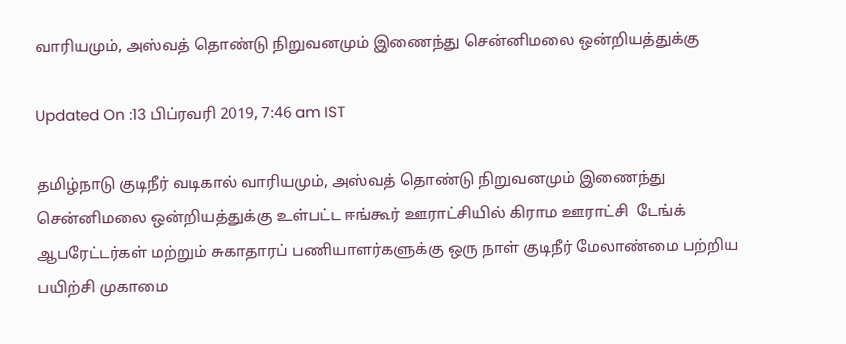வாரியமும், அஸ்வத் தொண்டு நிறுவனமும் இணைந்து சென்னிமலை ஒன்றியத்துக்கு

Updated On :13 பிப்ரவரி 2019, 7:46 am IST

தமிழ்நாடு குடிநீர் வடிகால் வாரியமும், அஸ்வத் தொண்டு நிறுவனமும் இணைந்து சென்னிமலை ஒன்றியத்துக்கு உள்பட்ட ஈங்கூர் ஊராட்சியில் கிராம ஊராட்சி  டேங்க் ஆபரேட்டர்கள் மற்றும் சுகாதாரப் பணியாளர்களுக்கு ஒரு நாள் குடிநீர் மேலாண்மை பற்றிய பயிற்சி முகாமை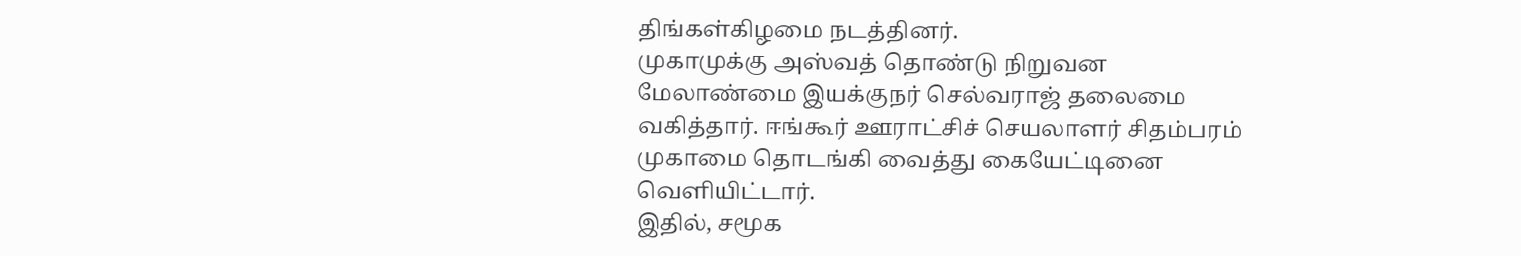திங்கள்கிழமை நடத்தினர்.
முகாமுக்கு அஸ்வத் தொண்டு நிறுவன மேலாண்மை இயக்குநர் செல்வராஜ் தலைமை வகித்தார். ஈங்கூர் ஊராட்சிச் செயலாளர் சிதம்பரம் முகாமை தொடங்கி வைத்து கையேட்டினை வெளியிட்டார்.
இதில், சமூக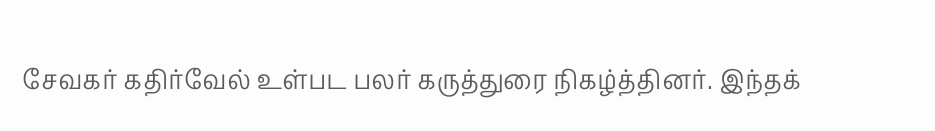சேவகர் கதிர்வேல் உள்பட பலர் கருத்துரை நிகழ்த்தினர். இந்தக்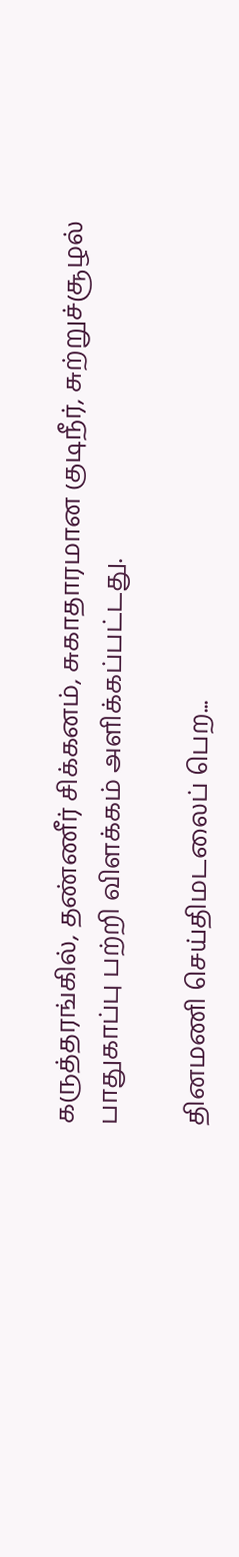கருத்தரங்கில், தண்ணீர் சிக்கனம், சுகாதாரமான குடிநீர், சுற்றுச்சூழல் பாதுகாப்பு பற்றி விளக்கம் அளிக்கப்பட்டது.

தினமணி செய்திமடலைப் பெற...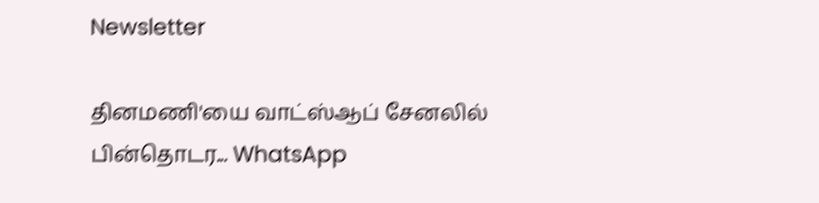Newsletter

தினமணி'யை வாட்ஸ்ஆப் சேனலில் பின்தொடர... WhatsApp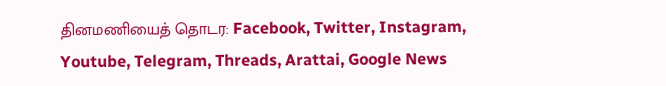தினமணியைத் தொடர: Facebook, Twitter, Instagram, Youtube, Telegram, Threads, Arattai, Google News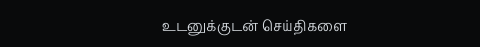உடனுக்குடன் செய்திகளை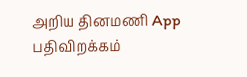அறிய தினமணி App பதிவிறக்கம்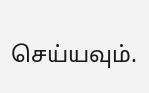செய்யவும்.